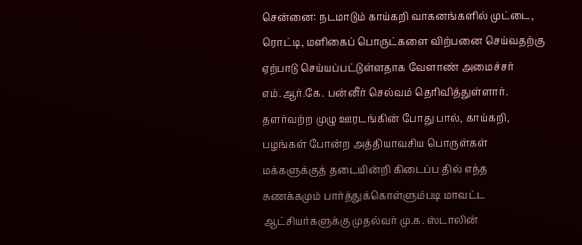சென்னை: நடமாடும் காய்கறி வாகனங்களில் முட்டை, ரொட்டி, மளிகைப் பொருட்களை விற்பனை செய்வதற்கு ஏற்பாடு செய்யப்பட்டுள்ளதாக வேளாண் அமைச்சர் எம்.ஆர்.கே. பன்னீர் செல்வம் தெரிவித்துள்ளார்.
தளர்வற்ற முழு ஊரடங்கின் போது பால், காய்கறி, பழங்கள் போன்ற அத்தியாவசிய பொருள்கள் மக்களுக்குத் தடையின்றி கிடைப்ப தில் எந்த சுணக்கமும் பார்த்துக்கொள்ளும்படி மாவட்ட ஆட்சியர்களுக்கு முதல்வர் மு.க. ஸ்டாலின்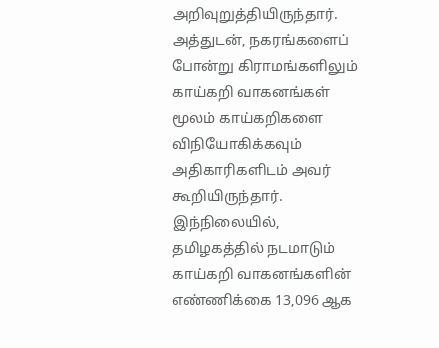அறிவுறுத்தியிருந்தார்.
அத்துடன், நகரங்களைப் போன்று கிராமங்களிலும் காய்கறி வாகனங்கள் மூலம் காய்கறிகளை விநியோகிக்கவும் அதிகாரிகளிடம் அவர் கூறியிருந்தார்.
இந்நிலையில், தமிழகத்தில் நடமாடும் காய்கறி வாகனங்களின் எண்ணிக்கை 13,096 ஆக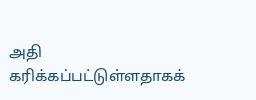அதி கரிக்கப்பட்டுள்ளதாகக்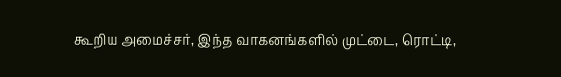கூறிய அமைச்சர், இந்த வாகனங்களில் முட்டை, ரொட்டி,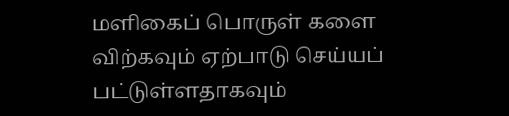மளிகைப் பொருள் களை விற்கவும் ஏற்பாடு செய்யப் பட்டுள்ளதாகவும்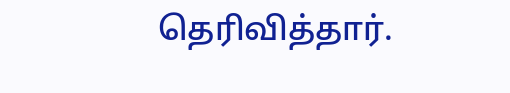தெரிவித்தார்.